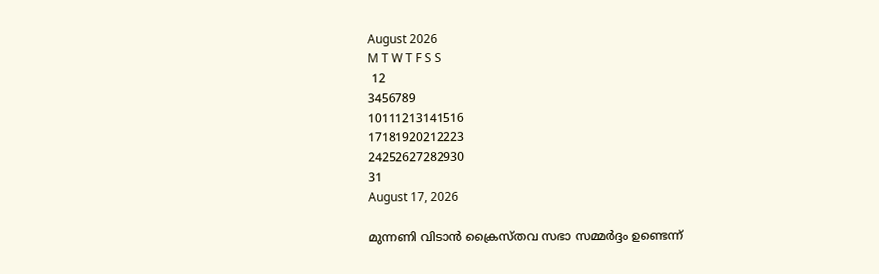August 2026
M T W T F S S
 12
3456789
10111213141516
17181920212223
24252627282930
31
August 17, 2026

മുന്നണി വിടാൻ ക്രൈസ്തവ സഭാ സമ്മർദ്ദം ഉണ്ടെന്ന്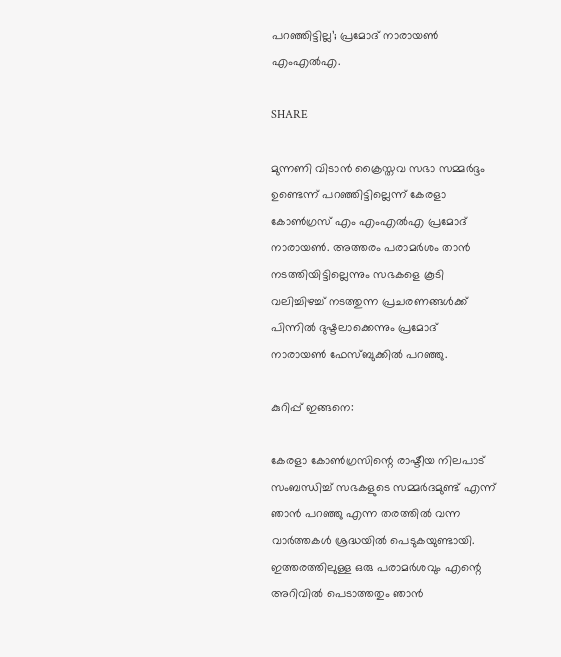പറഞ്ഞിട്ടില്ല’; പ്രമോദ് നാരായൺ എംഎൽഎ.

SHARE

മുന്നണി വിടാൻ ക്രൈസ്തവ സഭാ സമ്മർദ്ദം ഉണ്ടെന്ന് പറഞ്ഞിട്ടില്ലെന്ന് കേരളാ കോൺഗ്രസ് എം എംഎൽഎ പ്രമോദ് നാരായൺ. അത്തരം പരാമർശം താൻ നടത്തിയിട്ടില്ലെന്നും സഭകളെ കൂടി വലിച്ചിഴച്ച് നടത്തുന്ന പ്രചരണങ്ങൾക്ക് പിന്നിൽ ദുഷ്ടലാക്കെന്നും പ്രമോദ് നാരായൺ ഫേസ്ബുക്കിൽ പറഞ്ഞു.

കുറിപ്പ് ഇങ്ങനെ:

കേരളാ കോൺഗ്രസിന്റെ രാഷ്ടീയ നിലപാട് സംബന്ധിച്ച് സഭകളുടെ സമ്മർദമുണ്ട് എന്ന് ഞാൻ പറഞ്ഞു എന്ന തരത്തിൽ വന്ന വാർത്തകൾ ശ്രദ്ധയിൽ പെടുകയുണ്ടായി. ഇത്തരത്തിലുള്ള ഒരു പരാമർശവും എന്റെ അറിവിൽ പെടാത്തതും ഞാൻ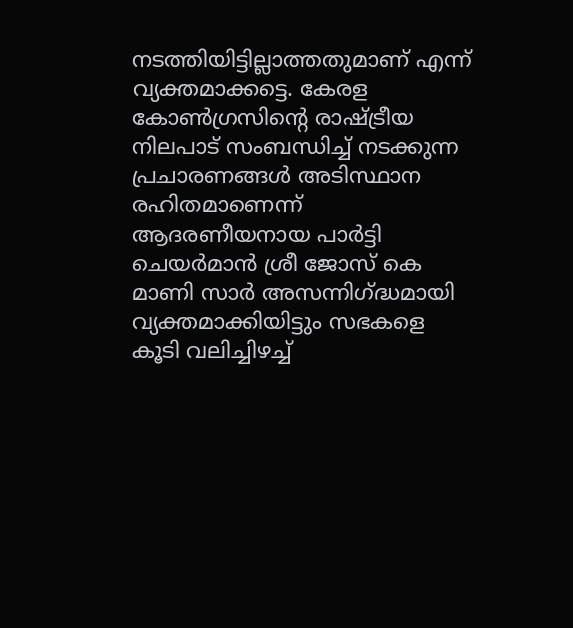നടത്തിയിട്ടില്ലാത്തതുമാണ് എന്ന് വ്യക്തമാക്കട്ടെ. കേരള കോൺഗ്രസിന്റെ രാഷ്ട്രീയ നിലപാട് സംബന്ധിച്ച് നടക്കുന്ന പ്രചാരണങ്ങൾ അടിസ്ഥാന രഹിതമാണെന്ന് ആദരണീയനായ പാർട്ടി ചെയർമാൻ ശ്രീ ജോസ് കെ മാണി സാർ അസന്നിഗ്ദ്ധമായി വ്യക്തമാക്കിയിട്ടും സഭകളെ കൂടി വലിച്ചിഴച്ച്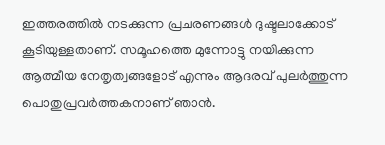ഇത്തരത്തിൽ നടക്കുന്ന പ്രചരണങ്ങൾ ദുഷ്ടലാക്കോട് കൂടിയുള്ളതാണ്. സമൂഹത്തെ മുന്നോട്ടു നയിക്കുന്ന ആത്മീയ നേതൃത്വങ്ങളോട് എന്നും ആദരവ് പുലർത്തുന്ന പൊതുപ്രവർത്തകനാണ് ഞാൻ.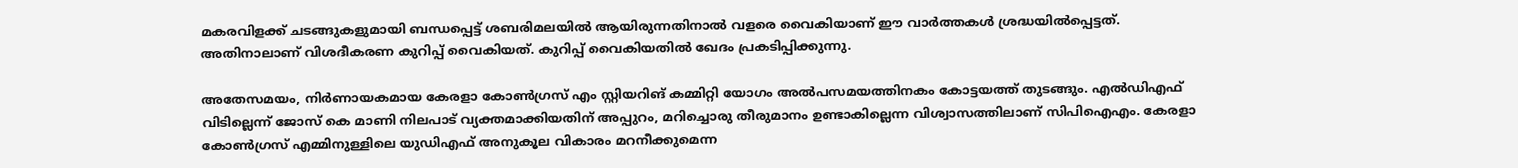മകരവിളക്ക് ചടങ്ങുകളുമായി ബന്ധപ്പെട്ട് ശബരിമലയിൽ ആയിരുന്നതിനാൽ വളരെ വൈകിയാണ് ഈ വാർത്തകൾ ശ്രദ്ധയിൽപ്പെട്ടത്. അതിനാലാണ് വിശദീകരണ കുറിപ്പ് വൈകിയത്. കുറിപ്പ് വൈകിയതിൽ ഖേദം പ്രകടിപ്പിക്കുന്നു.

അതേസമയം, നിർണായകമായ കേരളാ കോൺഗ്രസ് എം സ്റ്റിയറിങ് കമ്മിറ്റി യോഗം അൽപസമയത്തിനകം കോട്ടയത്ത് തുടങ്ങും. എൽഡിഎഫ് വിടില്ലെന്ന് ജോസ് കെ മാണി നിലപാട് വ്യക്തമാക്കിയതിന് അപ്പുറം, മറിച്ചൊരു തീരുമാനം ഉണ്ടാകില്ലെന്ന വിശ്വാസത്തിലാണ് സിപിഐഎം. കേരളാ കോൺഗ്രസ് എമ്മിനുള്ളിലെ യുഡിഎഫ് അനുകൂല വികാരം മറനീക്കുമെന്ന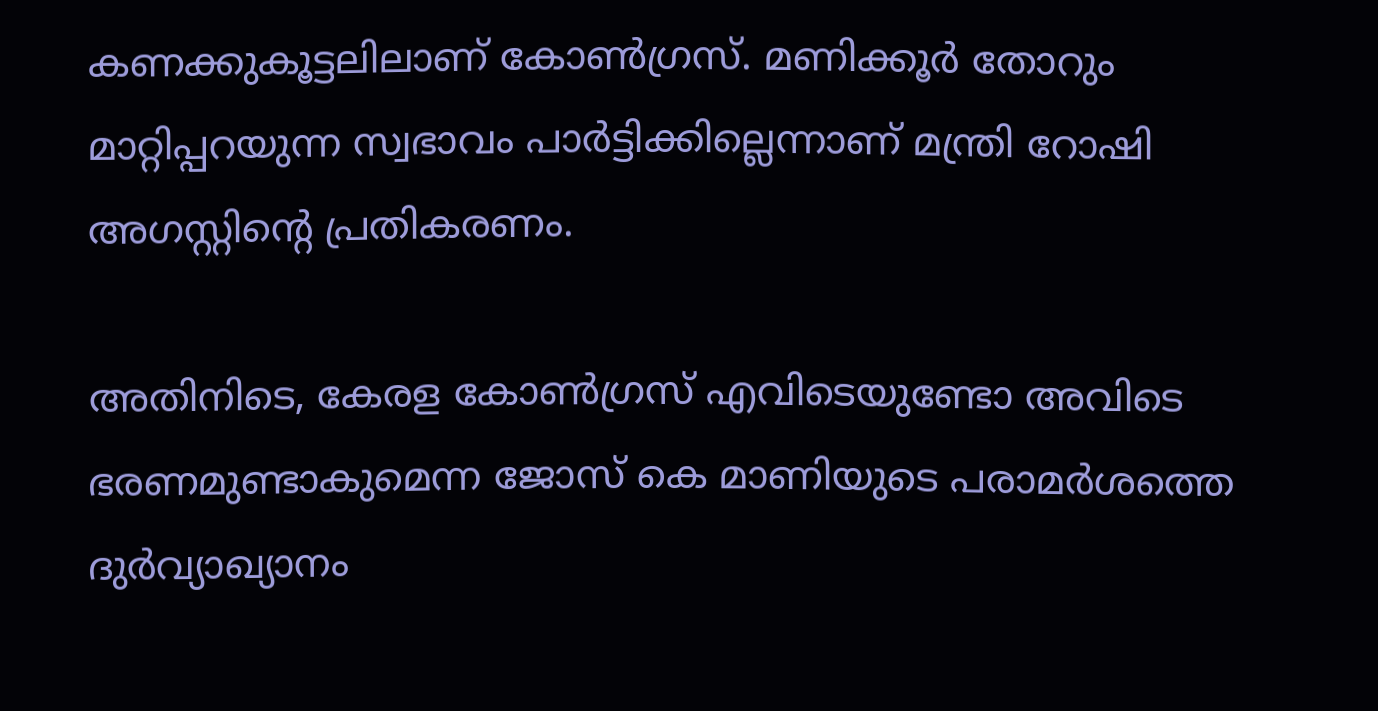കണക്കുകൂട്ടലിലാണ് കോൺഗ്രസ്. മണിക്കൂർ തോറും മാറ്റിപ്പറയുന്ന സ്വഭാവം പാർട്ടിക്കില്ലെന്നാണ് മന്ത്രി റോഷി അഗസ്റ്റിന്റെ പ്രതികരണം.

അതിനിടെ, കേരള കോൺഗ്രസ് എവിടെയുണ്ടോ അവിടെ ഭരണമുണ്ടാകുമെന്ന ജോസ് കെ മാണിയുടെ പരാമർശത്തെ ദുർവ്യാഖ്യാനം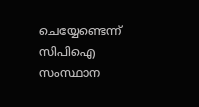ചെയ്യേണ്ടെന്ന് സിപിഐ സംസ്ഥാന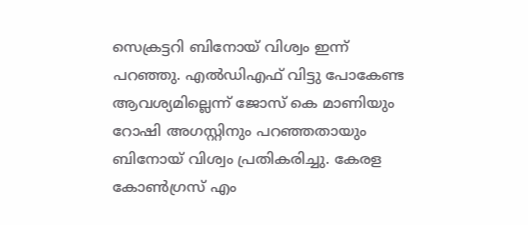സെക്രട്ടറി ബിനോയ് വിശ്വം ഇന്ന് പറഞ്ഞു. എൽഡിഎഫ് വിട്ടു പോകേണ്ട ആവശ്യമില്ലെന്ന് ജോസ് കെ മാണിയും റോഷി അഗസ്റ്റിനും പറഞ്ഞതായും ബിനോയ് വിശ്വം പ്രതികരിച്ചു. കേരള കോൺഗ്രസ് എം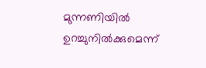മുന്നണിയിൽ ഉറച്ചുനിൽക്കുമെന്ന്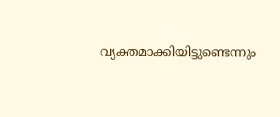വ്യക്തമാക്കിയിട്ടുണ്ടെന്നും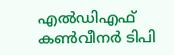എൽഡിഎഫ് കൺവീനർ ടിപി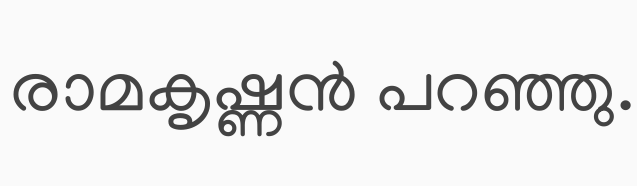രാമകൃഷ്ണൻ പറഞ്ഞു.